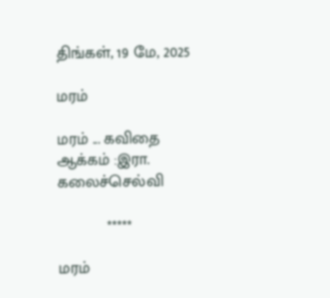திங்கள், 19 மே, 2025

மரம்

மரம் ... கவிதை
ஆக்கம் :இரா. கலைச்செல்வி

           *****

மரம்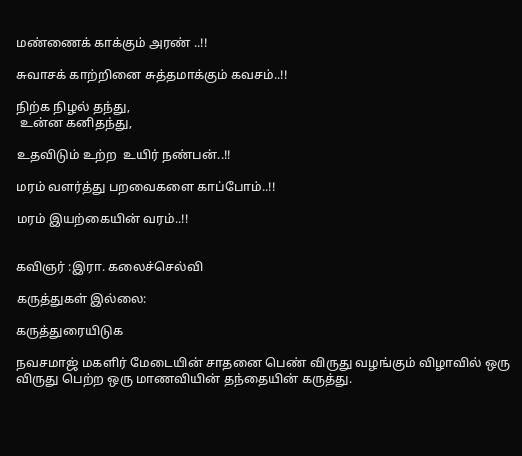மண்ணைக் காக்கும் அரண் ..!!

சுவாசக் காற்றினை சுத்தமாக்கும் கவசம்..!!

நிற்க நிழல் தந்து,
 உன்ன கனிதந்து,

உதவிடும் உற்ற  உயிர் நண்பன்..!!

மரம் வளர்த்து பறவைகளை காப்போம்..!!

மரம் இயற்கையின் வரம்..!!


கவிஞர் :இரா. கலைச்செல்வி

கருத்துகள் இல்லை:

கருத்துரையிடுக

நவசமாஜ் மகளிர் மேடையின் சாதனை பெண் விருது வழங்கும் விழாவில் ஒரு விருது பெற்ற ஒரு மாணவியின் தந்தையின் கருத்து.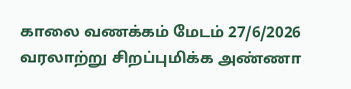காலை வணக்கம் மேடம் 27/6/2026 வரலாற்று சிறப்புமிக்க அண்ணா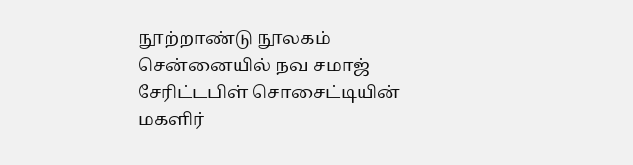நூற்றாண்டு நூலகம் சென்னையில் நவ சமாஜ் சேரிட்டபிள் சொசைட்டியின் மகளிர்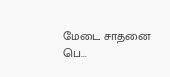மேடை சாதனை பெ...